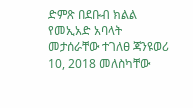ድምጽ በደቡብ ክልል የመኢአድ አባላት መታሰራቸው ተገለፀ ጃንዩወሪ 10, 2018 መለስካቸው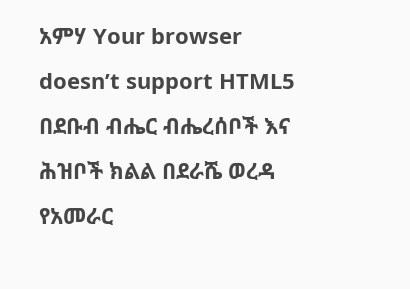አምሃ Your browser doesn’t support HTML5 በደቡብ ብሔር ብሔረሰቦች እና ሕዝቦች ክልል በደራሼ ወረዳ የአመራር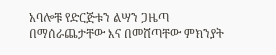አባሎቹ የድርጅቱን ልሣን ጋዜጣ በማሰራጨታቸው እና በመሸጣቸው ምክንያት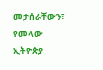መታሰራቸውን፣ የመላው ኢትዮጵያ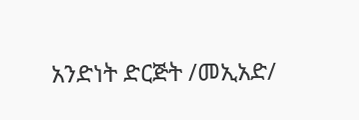አንድነት ድርጅት /መኢአድ/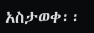አስታወቀ፡፡